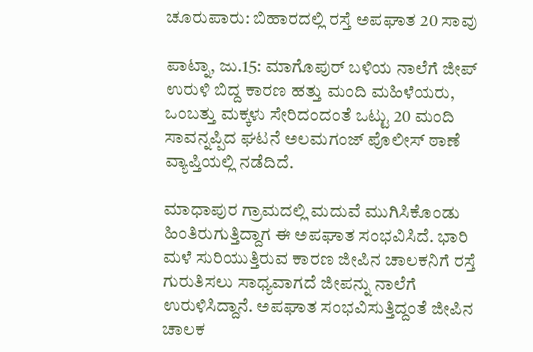ಚೂರುಪಾರು: ಬಿಹಾರದಲ್ಲಿ ರಸ್ತೆ ಅಪಘಾತ 20 ಸಾವು

ಪಾಟ್ನಾ, ಜು.15: ಮಾಗೊಪುರ್ ಬಳಿಯ ನಾಲೆಗೆ ಜೀಪ್ ಉರುಳಿ ಬಿದ್ದ ಕಾರಣ ಹತ್ತು ಮಂದಿ ಮಹಿಳೆಯರು, ಒಂಬತ್ತು ಮಕ್ಕಳು ಸೇರಿದಂದಂತೆ ಒಟ್ಟು 20 ಮಂದಿ ಸಾವನ್ನಪ್ಪಿದ ಘಟನೆ ಅಲಮಗಂಜ್ ಪೊಲೀಸ್ ಠಾಣೆ ವ್ಯಾಪ್ತಿಯಲ್ಲಿ ನಡೆದಿದೆ.

ಮಾಧಾಪುರ ಗ್ರಾಮದಲ್ಲಿ ಮದುವೆ ಮುಗಿಸಿಕೊಂಡು ಹಿಂತಿರುಗುತ್ತಿದ್ದಾಗ ಈ ಅಪಘಾತ ಸಂಭವಿಸಿದೆ. ಭಾರಿ ಮಳೆ ಸುರಿಯುತ್ತಿರುವ ಕಾರಣ ಜೀಪಿನ ಚಾಲಕನಿಗೆ ರಸ್ತೆ ಗುರುತಿಸಲು ಸಾಧ್ಯವಾಗದೆ ಜೀಪನ್ನು ನಾಲೆಗೆ ಉರುಳಿಸಿದ್ದಾನೆ. ಅಪಘಾತ ಸಂಭವಿಸುತ್ತಿದ್ದಂತೆ ಜೀಪಿನ ಚಾಲಕ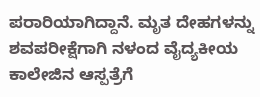ಪರಾರಿಯಾಗಿದ್ದಾನೆ. ಮೃತ ದೇಹಗಳನ್ನು ಶವಪರೀಕ್ಷೆಗಾಗಿ ನಳಂದ ವೈದ್ಯಕೀಯ ಕಾಲೇಜಿನ ಆಸ್ಪತ್ರೆಗೆ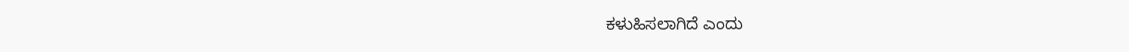ಕಳುಹಿಸಲಾಗಿದೆ ಎಂದು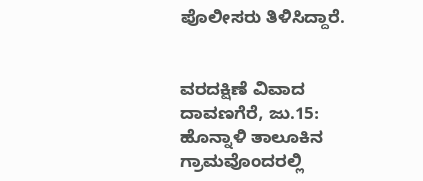ಪೊಲೀಸರು ತಿಳಿಸಿದ್ದಾರೆ.


ವರದಕ್ಷಿಣೆ ವಿವಾದ
ದಾವಣಗೆರೆ, ಜು.15: ಹೊನ್ನಾಳಿ ತಾಲೂಕಿನ ಗ್ರಾಮವೊಂದರಲ್ಲಿ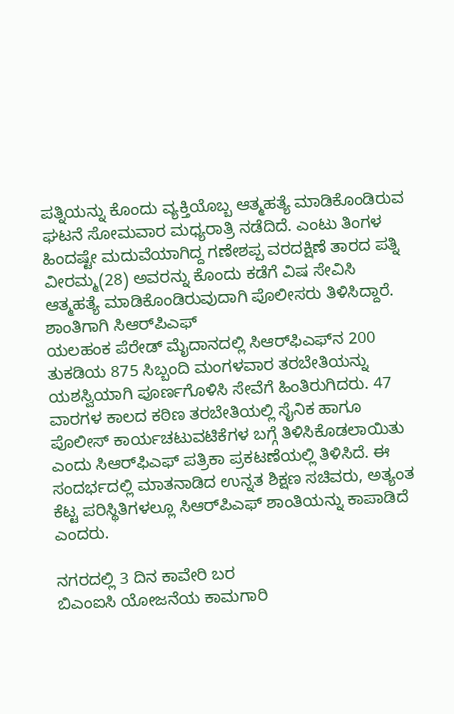ಪತ್ನಿಯನ್ನು ಕೊಂದು ವ್ಯಕ್ತಿಯೊಬ್ಬ ಆತ್ಮಹತ್ಯೆ ಮಾಡಿಕೊಂಡಿರುವ ಘಟನೆ ಸೋಮವಾರ ಮಧ್ಯರಾತ್ರಿ ನಡೆದಿದೆ. ಎಂಟು ತಿಂಗಳ ಹಿಂದಷ್ಟೇ ಮದುವೆಯಾಗಿದ್ದ ಗಣೇಶಪ್ಪ ವರದಕ್ಷಿಣೆ ತಾರದ ಪತ್ನಿ ವೀರಮ್ಮ(28) ಅವರನ್ನು ಕೊಂದು ಕಡೆಗೆ ವಿಷ ಸೇವಿಸಿ ಆತ್ಮಹತ್ಯೆ ಮಾಡಿಕೊಂಡಿರುವುದಾಗಿ ಪೊಲೀಸರು ತಿಳಿಸಿದ್ದಾರೆ.
ಶಾಂತಿಗಾಗಿ ಸಿಆರ್‌ಪಿಎಫ್
ಯಲಹಂಕ ಪೆರೇಡ್ ಮೈದಾನದಲ್ಲಿ ಸಿಆರ್‌ಫಿಎಫ್‌ನ 200 ತುಕಡಿಯ 875 ಸಿಬ್ಬಂದಿ ಮಂಗಳವಾರ ತರಬೇತಿಯನ್ನು ಯಶಸ್ವಿಯಾಗಿ ಪೂರ್ಣಗೊಳಿಸಿ ಸೇವೆಗೆ ಹಿಂತಿರುಗಿದರು. 47 ವಾರಗಳ ಕಾಲದ ಕಠಿಣ ತರಬೇತಿಯಲ್ಲಿ ಸೈನಿಕ ಹಾಗೂ ಪೊಲೀಸ್ ಕಾರ್ಯಚಟುವಟಿಕೆಗಳ ಬಗ್ಗೆ ತಿಳಿಸಿಕೊಡಲಾಯಿತು ಎಂದು ಸಿಆರ್‌ಫಿಎಫ್ ಪತ್ರಿಕಾ ಪ್ರಕಟಣೆಯಲ್ಲಿ ತಿಳಿಸಿದೆ. ಈ ಸಂದರ್ಭದಲ್ಲಿ ಮಾತನಾಡಿದ ಉನ್ನತ ಶಿಕ್ಷಣ ಸಚಿವರು, ಅತ್ಯಂತ ಕೆಟ್ಟ ಪರಿಸ್ಥಿತಿಗಳಲ್ಲೂ ಸಿಆರ್‌ಪಿಎಫ್ ಶಾಂತಿಯನ್ನು ಕಾಪಾಡಿದೆ ಎಂದರು.

ನಗರದಲ್ಲಿ 3 ದಿನ ಕಾವೇರಿ ಬರ
ಬಿಎಂಐಸಿ ಯೋಜನೆಯ ಕಾಮಗಾರಿ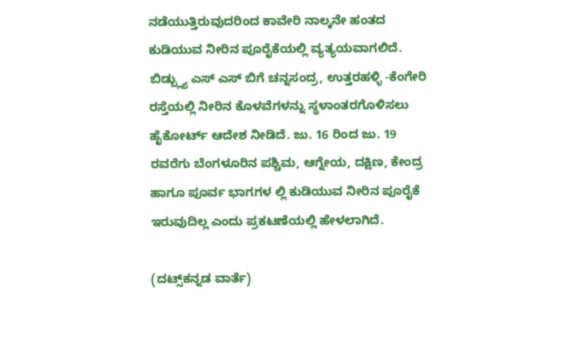ನಡೆಯುತ್ತಿರುವುದರಿಂದ ಕಾವೇರಿ ನಾಲ್ಕನೇ ಹಂತದ ಕುಡಿಯುವ ನೀರಿನ ಪೂರೈಕೆಯಲ್ಲಿ ವ್ಯತ್ಯಯವಾಗಲಿದೆ. ಬಿಡ್ಬ್ಲ್ಯು ಎಸ್ ಎಸ್ ಬಿಗೆ ಚನ್ನಸಂದ್ರ, ಉತ್ತರಹಳ್ಳಿ -ಕೆಂಗೇರಿ ರಸ್ತೆಯಲ್ಲಿ ನೀರಿನ ಕೊಳವೆಗಳನ್ನು ಸ್ಥಳಾಂತರಗೊಳಿಸಲು ಹೈಕೋರ್ಟ್ ಆದೇಶ ನೀಡಿದೆ. ಜು. 16 ರಿಂದ ಜು. 19 ರವರೆಗು ಬೆಂಗಳೂರಿನ ಪಶ್ಚಿಮ, ಆಗ್ನೇಯ, ದಕ್ಷಿಣ, ಕೇಂದ್ರ ಹಾಗೂ ಪೂರ್ವ ಭಾಗಗಳ ಲ್ಲಿ ಕುಡಿಯುವ ನೀರಿನ ಪೂರೈಕೆ ಇರುವುದಿಲ್ಲ ಎಂದು ಪ್ರಕಟಣೆಯಲ್ಲಿ ಹೇಳಲಾಗಿದೆ.

(ದಟ್ಸ್‌ಕನ್ನಡ ವಾರ್ತೆ)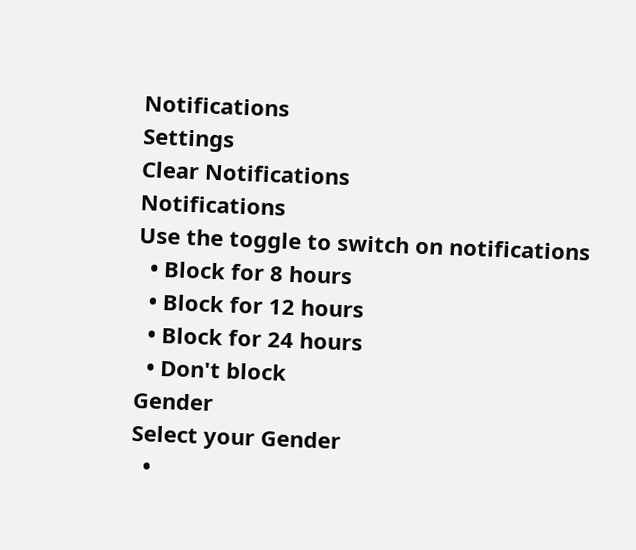Notifications
Settings
Clear Notifications
Notifications
Use the toggle to switch on notifications
  • Block for 8 hours
  • Block for 12 hours
  • Block for 24 hours
  • Don't block
Gender
Select your Gender
  •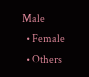Male
  • Female
  • Others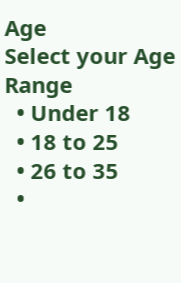Age
Select your Age Range
  • Under 18
  • 18 to 25
  • 26 to 35
  •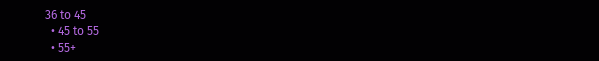36 to 45
  • 45 to 55
  • 55+